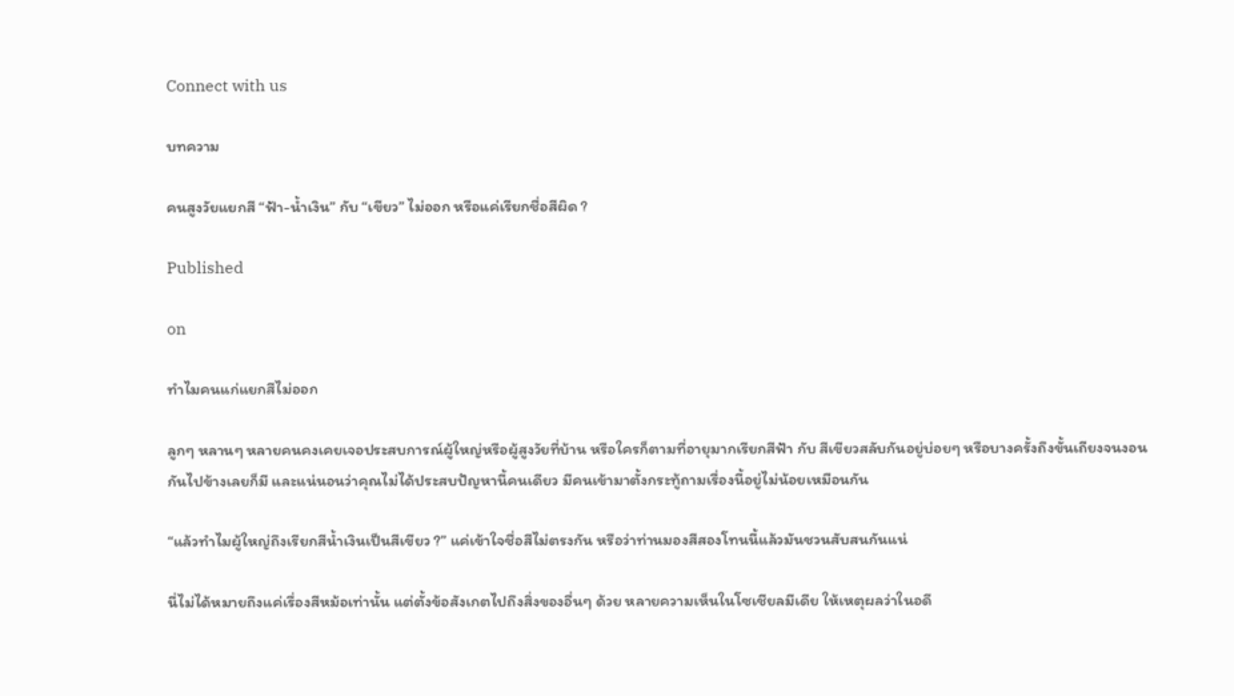Connect with us

บทความ

คนสูงวัยแยกสี “ฟ้า-น้ำเงิน” กับ “เขียว” ไม่ออก หรือแค่เรียกชื่อสีผิด ?

Published

on

ทำไมคนแก่แยกสีไม่ออก

ลูกๆ หลานๆ หลายคนคงเคยเจอประสบการณ์ผู้ใหญ่หรือผู้สูงวัยที่บ้าน หรือใครก็ตามที่อายุมากเรียกสีฟ้า กับ สีเขียวสลับกันอยู่บ่อยๆ หรือบางครั้งถึงขั้นเถียงจนงอนกันไปข้างเลยก็มี และแน่นอนว่าคุณไม่ได้ประสบปัญหานี้คนเดียว มีคนเข้ามาตั้งกระทู้ถามเรื่องนี้อยู่ไม่น้อยเหมือนกัน

“แล้วทำไมผู้ใหญ่ถึงเรียกสีน้ำเงินเป็นสีเขียว ?” แค่เข้าใจชื่อสีไม่ตรงกัน หรือว่าท่านมองสีสองโทนนี้แล้วมันชวนสับสนกันแน่

นี่ไม่ได้หมายถึงแค่เรื่องสีหม้อเท่านั้น แต่ตั้งข้อสังเกตไปถึงสิ่งของอื่นๆ ด้วย หลายความเห็นในโซเชียลมีเดีย ให้เหตุผลว่าในอดี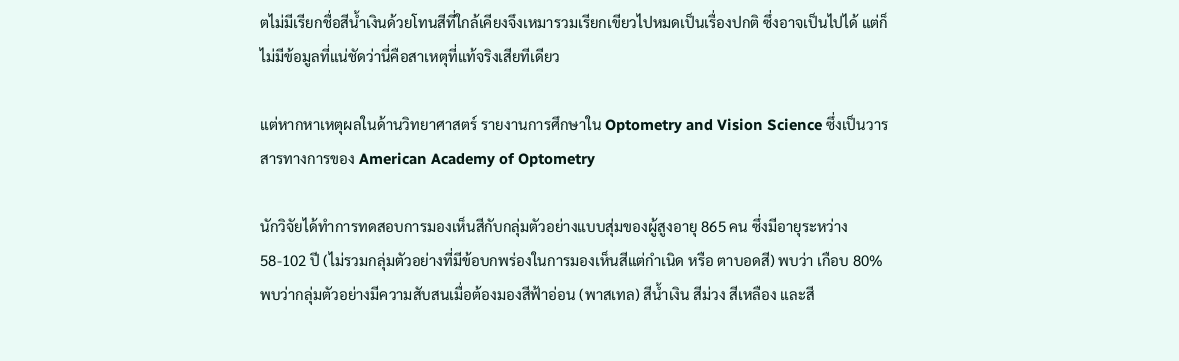ตไม่มีเรียกชื่อสีน้ำเงินด้วยโทนสีที่ใกล้เคียงจึงเหมารวมเรียกเขียวไปหมดเป็นเรื่องปกติ ซึ่งอาจเป็นไปได้ แต่ก็ไม่มีข้อมูลที่แน่ชัดว่านี่คือสาเหตุที่แท้จริงเสียทีเดียว

แต่หากหาเหตุผลในด้านวิทยาศาสตร์ รายงานการศึกษาใน Optometry and Vision Science ซึ่งเป็นวารสารทางการของ American Academy of Optometry

นักวิจัยได้ทำการทดสอบการมองเห็นสีกับกลุ่มตัวอย่างแบบสุ่มของผู้สูงอายุ 865 คน ซึ่งมีอายุระหว่าง 58-102 ปี (ไม่รวมกลุ่มตัวอย่างที่มีข้อบกพร่องในการมองเห็นสีแต่กำเนิด หรือ ตาบอดสี) พบว่า เกือบ 80% พบว่ากลุ่มตัวอย่างมีความสับสนเมื่อต้องมองสีฟ้าอ่อน (พาสเทล) สีน้ำเงิน สีม่วง สีเหลือง และสี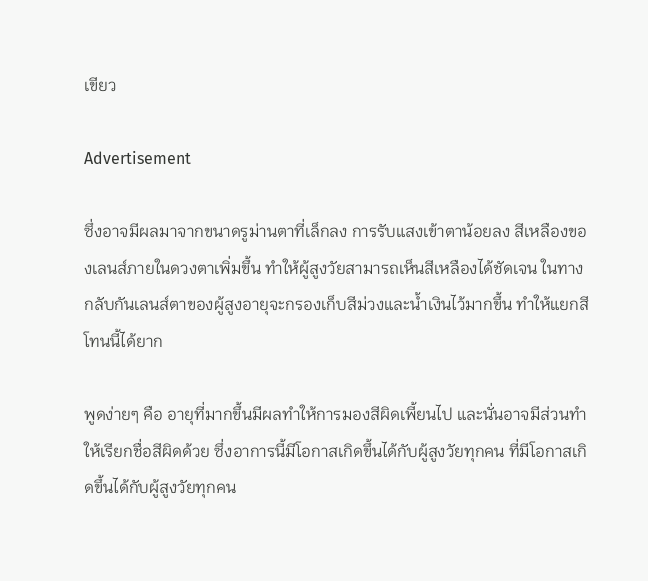เขียว

Advertisement

ซึ่งอาจมีผลมาจากขนาดรูม่านตาที่เล็กลง การรับแสงเข้าตาน้อยลง สีเหลืองของเลนส์ภายในดวงตาเพิ่มขึ้น ทำให้ผู้สูงวัยสามารถเห็นสีเหลืองได้ชัดเจน ในทางกลับกันเลนส์ตาของผู้สูงอายุจะกรองเก็บสีม่วงและน้ำเงินไว้มากขึ้น ทำให้แยกสีโทนนี้ได้ยาก

พูดง่ายๆ คือ อายุที่มากขึ้นมีผลทำให้การมองสีผิดเพี้ยนไป และนั่นอาจมีส่วนทำให้เรียกชื่อสีผิดด้วย ซึ่งอาการนี้มีโอกาสเกิดขึ้นได้กับผู้สูงวัยทุกคน ที่มีโอกาสเกิดขึ้นได้กับผู้สูงวัยทุกคน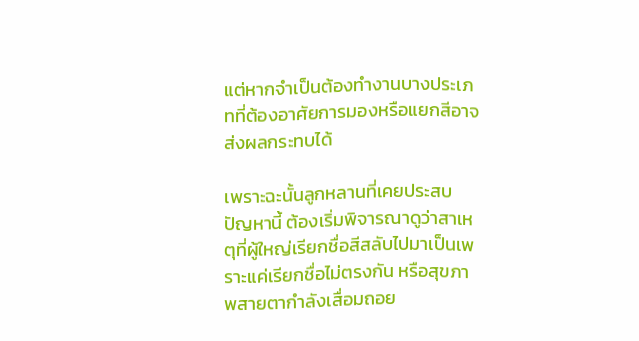แต่หากจำเป็นต้องทำงานบางประเภทที่ต้องอาศัยการมองหรือแยกสีอาจส่งผลกระทบได้

เพราะฉะนั้นลูกหลานที่เคยประสบปัญหานี้ ต้องเริ่มพิจารณาดูว่าสาเหตุที่ผู้ใหญ่เรียกชื่อสีสลับไปมาเป็นเพราะแค่เรียกชื่อไม่ตรงกัน หรือสุขภาพสายตากำลังเสื่อมถอย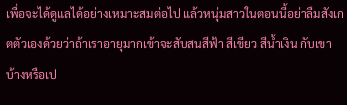เพื่อจะได้ดูแลได้อย่างเหมาะสมต่อไป แล้วหนุ่มสาวในตอนนี้อย่าลืมสังเกตตัวเองด้วยว่าถ้าเราอายุมากเข้าจะสับสนสีฟ้า สีเขียว สีน้ำเงิน กับเขาบ้างหรือเป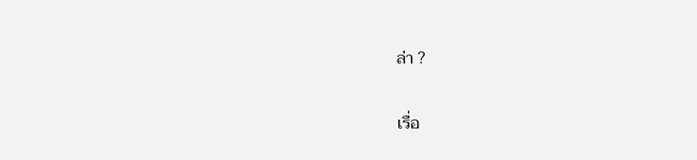ล่า ?

เรื่อ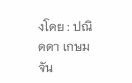งโดย : ปณิดดา เกษมจัน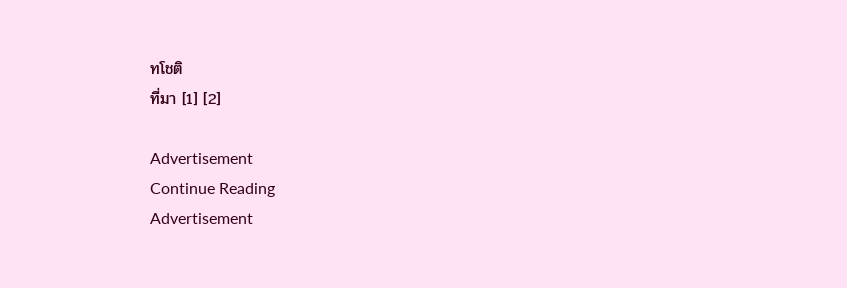ทโชติ
ที่มา [1] [2]

Advertisement
Continue Reading
Advertisement